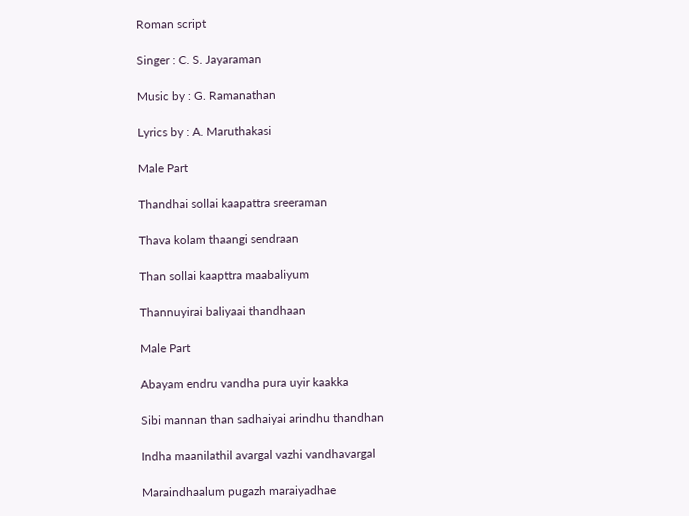Roman script

Singer : C. S. Jayaraman

Music by : G. Ramanathan

Lyrics by : A. Maruthakasi

Male Part

Thandhai sollai kaapattra sreeraman

Thava kolam thaangi sendraan

Than sollai kaapttra maabaliyum

Thannuyirai baliyaai thandhaan

Male Part

Abayam endru vandha pura uyir kaakka

Sibi mannan than sadhaiyai arindhu thandhan

Indha maanilathil avargal vazhi vandhavargal

Maraindhaalum pugazh maraiyadhae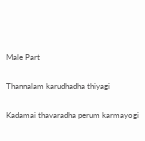Male Part

Thannalam karudhadha thiyagi

Kadamai thavaradha perum karmayogi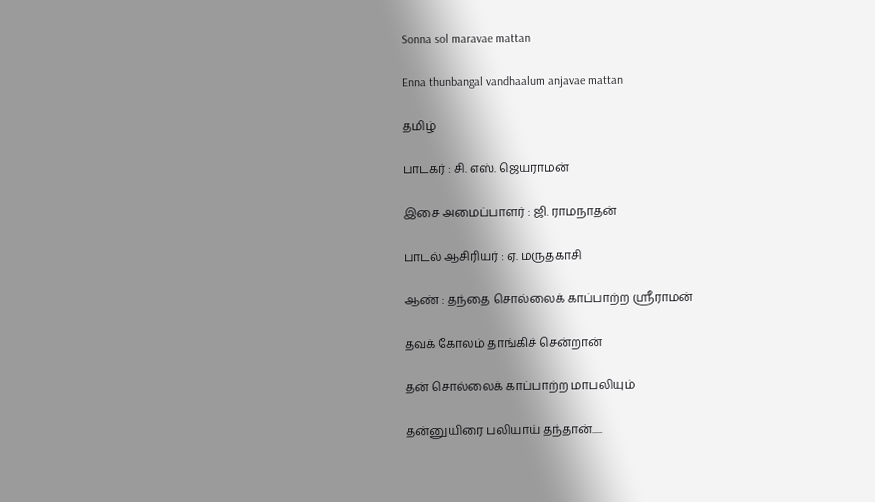Sonna sol maravae mattan

Enna thunbangal vandhaalum anjavae mattan

தமிழ்

பாடகர் : சி. எஸ். ஜெயராமன்

இசை அமைப்பாளர் : ஜி. ராமநாதன்

பாடல் ஆசிரியர் : ஏ. மருதகாசி

ஆண் : தந்தை சொல்லைக் காப்பாற்ற ஸ்ரீராமன்

தவக் கோலம் தாங்கிச் சென்றான்

தன் சொல்லைக் காப்பாற்ற மாபலியும்

தன்னுயிரை பலியாய் தந்தான்.....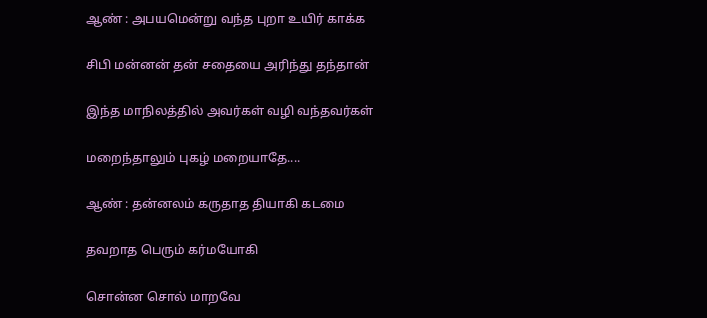ஆண் : அபயமென்று வந்த புறா உயிர் காக்க

சிபி மன்னன் தன் சதையை அரிந்து தந்தான்

இந்த மாநிலத்தில் அவர்கள் வழி வந்தவர்கள்

மறைந்தாலும் புகழ் மறையாதே....

ஆண் : தன்னலம் கருதாத தியாகி கடமை

தவறாத பெரும் கர்மயோகி

சொன்ன சொல் மாறவே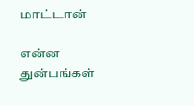மாட்டான்

என்ன துன்பங்கள்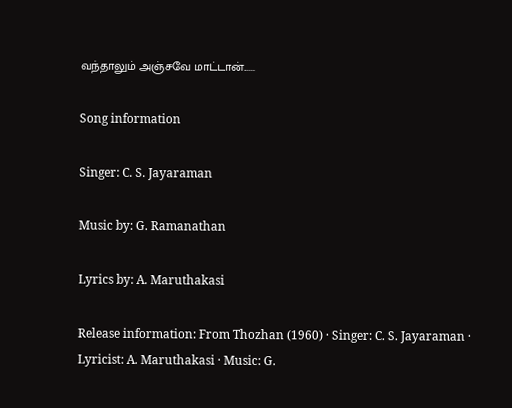வந்தாலும் அஞ்சவே மாட்டான்......

Song information

Singer: C. S. Jayaraman

Music by: G. Ramanathan

Lyrics by: A. Maruthakasi

Release information: From Thozhan (1960) · Singer: C. S. Jayaraman · Lyricist: A. Maruthakasi · Music: G.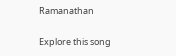Ramanathan

Explore this song